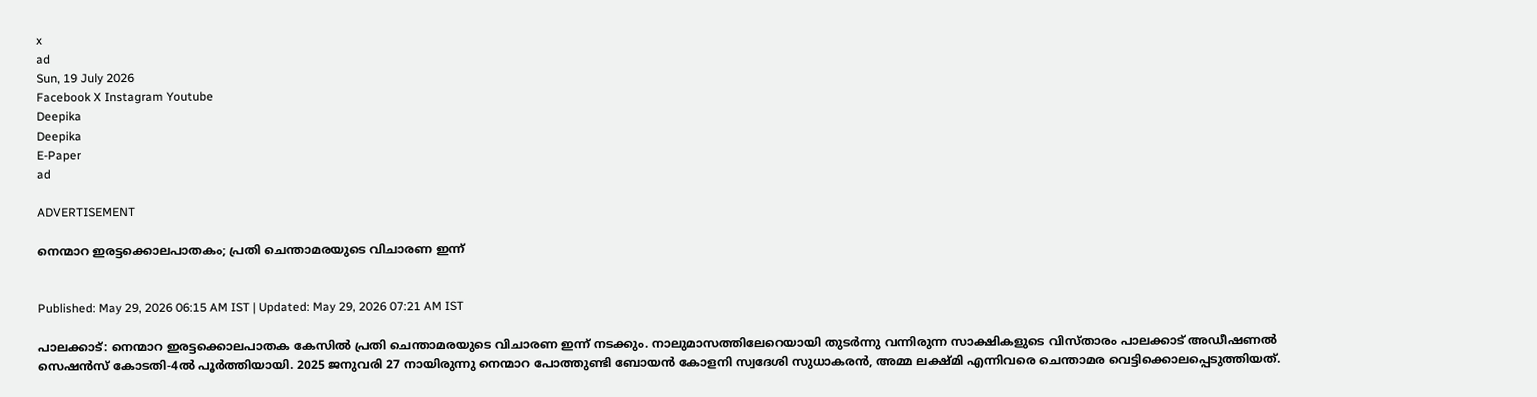x
ad
Sun, 19 July 2026
Facebook X Instagram Youtube
Deepika
Deepika
E-Paper
ad

ADVERTISEMENT

നെന്മാറ ഇരട്ടക്കൊലപാതകം; പ്രതി ചെന്താമരയുടെ വിചാരണ ഇന്ന്


Published: May 29, 2026 06:15 AM IST | Updated: May 29, 2026 07:21 AM IST

പാലക്കാട്: നെന്മാറ ഇരട്ടക്കൊലപാതക കേസിൽ പ്രതി ചെന്താമരയുടെ വിചാരണ ഇന്ന് നടക്കും. നാലുമാസത്തിലേറെയായി തുടർന്നു വന്നിരുന്ന സാക്ഷികളുടെ വിസ്താരം പാലക്കാട് അഡീഷണൽ സെഷൻസ് കോടതി-4ൽ പൂർത്തിയായി. 2025 ജനുവരി 27 നായിരുന്നു നെന്മാറ പോത്തുണ്ടി ബോയൻ കോളനി സ്വദേശി സുധാകരൻ, അമ്മ ലക്ഷ്മി എന്നിവരെ ചെന്താമര വെട്ടിക്കൊലപ്പെടുത്തിയത്.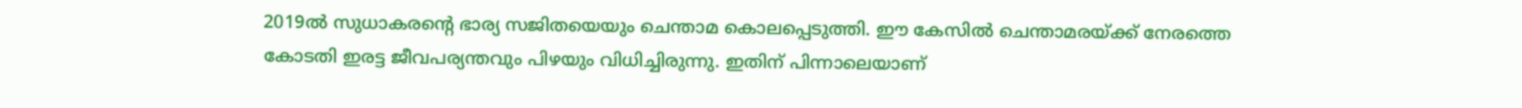2019ൽ സുധാകരന്‍റെ ഭാര്യ സജിതയെയും ചെന്താമ കൊലപ്പെടുത്തി. ഈ കേസിൽ ചെന്താമരയ്ക്ക് നേരത്തെ കോടതി ഇരട്ട ജീവപര്യന്തവും പിഴയും വിധിച്ചിരുന്നു. ഇതിന് പിന്നാലെയാണ്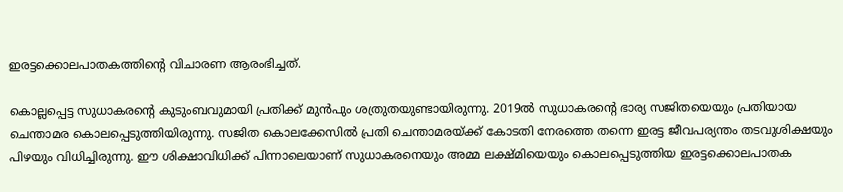ഇരട്ടക്കൊലപാതകത്തിന്‍റെ വിചാരണ ആരംഭിച്ചത്.

കൊല്ലപ്പെട്ട സുധാകരന്‍റെ കുടുംബവുമായി പ്രതിക്ക് മുൻപും ശത്രുതയുണ്ടായിരുന്നു. 2019ൽ സുധാകരന്‍റെ ഭാര്യ സജിതയെയും പ്രതിയായ ചെന്താമര കൊലപ്പെടുത്തിയിരുന്നു. സജിത കൊലക്കേസിൽ പ്രതി ചെന്താമരയ്ക്ക് കോടതി നേരത്തെ തന്നെ ഇരട്ട ജീവപര്യന്തം തടവുശിക്ഷയും പിഴയും വിധിച്ചിരുന്നു. ഈ ശിക്ഷാവിധിക്ക് പിന്നാലെയാണ് സുധാകരനെയും അമ്മ ലക്ഷ്മിയെയും കൊലപ്പെടുത്തിയ ഇരട്ടക്കൊലപാതക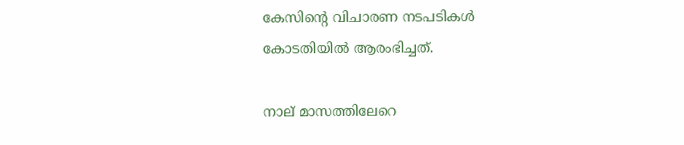കേസിന്‍റെ വിചാരണ നടപടികൾ കോടതിയിൽ ആരംഭിച്ചത്.

നാല് മാസത്തിലേറെ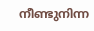നീണ്ടുനിന്ന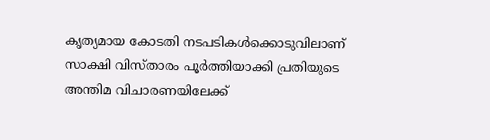കൃത്യമായ കോടതി നടപടികൾക്കൊടുവിലാണ് സാക്ഷി വിസ്താരം പൂർത്തിയാക്കി പ്രതിയുടെ അന്തിമ വിചാരണയിലേക്ക്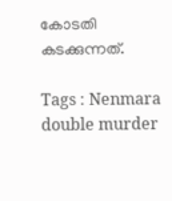കോടതി കടക്കുന്നത്.

Tags : Nenmara double murder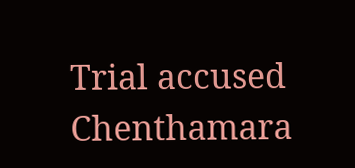Trial accused Chenthamara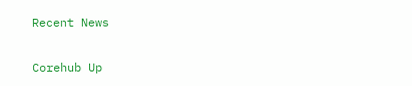Recent News

Corehub Up